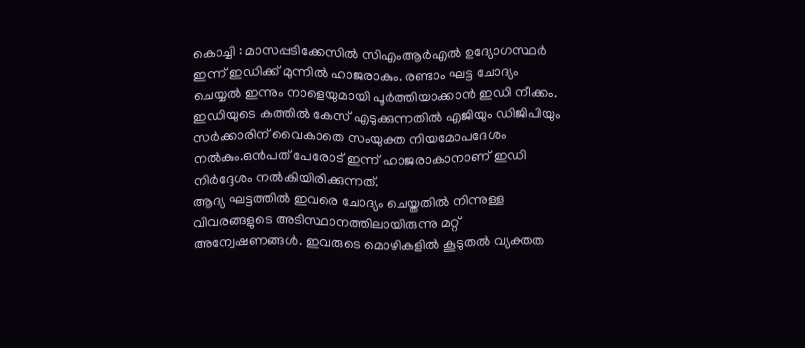കൊച്ചി : മാസപ്പടിക്കേസിൽ സിഎംആർഎൽ ഉദ്യോഗസ്ഥർ ഇന്ന് ഇഡിക്ക് മുന്നിൽ ഹാജരാകും. രണ്ടാം ഘട്ട ചോദ്യം ചെയ്യൽ ഇന്നും നാളെയുമായി പൂർത്തിയാക്കാൻ ഇഡി നീക്കം. ഇഡിയുടെ കത്തിൽ കേസ് എടുക്കുന്നതിൽ എജിയും ഡിജിപിയും സർക്കാരിന് വൈകാതെ സംയുക്ത നിയമോപദേശം നൽകും.ഒൻപത് പേരോട് ഇന്ന് ഹാജരാകാനാണ് ഇഡി നിർദ്ദേശം നൽകിയിരിക്കുന്നത്.
ആദ്യ ഘട്ടത്തിൽ ഇവരെ ചോദ്യം ചെയ്തതിൽ നിന്നുള്ള വിവരങ്ങളുടെ അടിസ്ഥാനത്തിലായിരുന്നു മറ്റ് അന്വേഷണങ്ങൾ. ഇവരുടെ മൊഴികളിൽ കൂടുതൽ വ്യക്തത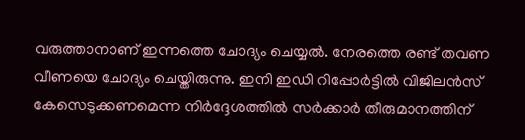വരുത്താനാണ് ഇന്നത്തെ ചോദ്യം ചെയ്യൽ. നേരത്തെ രണ്ട് തവണ വീണയെ ചോദ്യം ചെയ്തിരുന്നു. ഇനി ഇഡി റിപ്പോർട്ടിൽ വിജിലൻസ് കേസെടുക്കണമെന്ന നിർദ്ദേശത്തിൽ സർക്കാർ തീരുമാനത്തിന്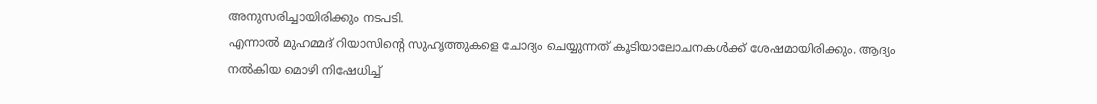അനുസരിച്ചായിരിക്കും നടപടി.
എന്നാൽ മുഹമ്മദ് റിയാസിന്റെ സുഹൃത്തുകളെ ചോദ്യം ചെയ്യുന്നത് കൂടിയാലോചനകൾക്ക് ശേഷമായിരിക്കും. ആദ്യം നൽകിയ മൊഴി നിഷേധിച്ച്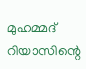മുഹമ്മദ് റിയാസിന്റെ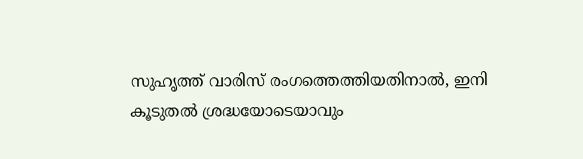സുഹൃത്ത് വാരിസ് രംഗത്തെത്തിയതിനാൽ, ഇനി കൂടുതൽ ശ്രദ്ധയോടെയാവും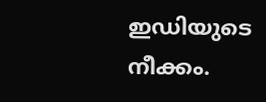ഇഡിയുടെ നീക്കം.